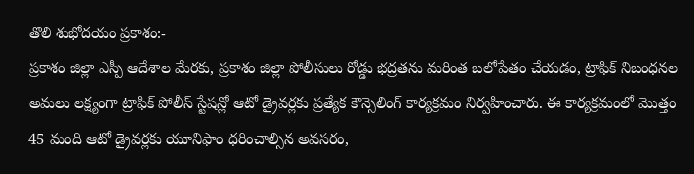తొలి శుభోదయం ప్రకాశం:-
ప్రకాశం జిల్లా ఎస్పీ ఆదేశాల మేరకు, ప్రకాశం జిల్లా పోలీసులు రోడ్డు భద్రతను మరింత బలోపేతం చేయడం, ట్రాఫిక్ నిబంధనల అమలు లక్ష్యంగా ట్రాఫిక్ పోలీస్ స్టేషన్లో ఆటో డ్రైవర్లకు ప్రత్యేక కౌన్సెలింగ్ కార్యక్రమం నిర్వహించారు. ఈ కార్యక్రమంలో మొత్తం 45 మంది ఆటో డ్రైవర్లకు యూనిఫాం ధరించాల్సిన అవసరం,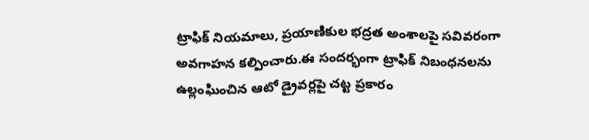ట్రాఫిక్ నియమాలు, ప్రయాణికుల భద్రత అంశాలపై సవివరంగా అవగాహన కల్పించారు.ఈ సందర్భంగా ట్రాఫిక్ నిబంధనలను ఉల్లంఘించిన ఆటో డ్రైవర్లపై చట్ట ప్రకారం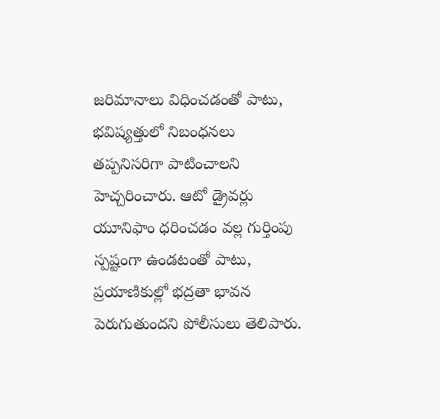జరిమానాలు విధించడంతో పాటు, భవిష్యత్తులో నిబంధనలు తప్పనిసరిగా పాటించాలని హెచ్చరించారు. ఆటో డ్రైవర్లు యూనిఫాం ధరించడం వల్ల గుర్తింపు స్పష్టంగా ఉండటంతో పాటు, ప్రయాణికుల్లో భద్రతా భావన పెరుగుతుందని పోలీసులు తెలిపారు.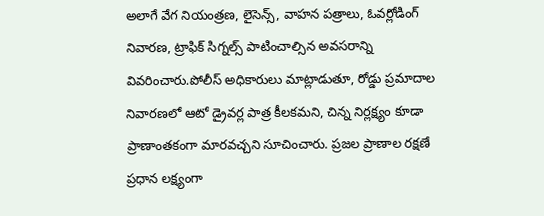అలాగే వేగ నియంత్రణ, లైసెన్స్, వాహన పత్రాలు, ఓవర్లోడింగ్ నివారణ, ట్రాఫిక్ సిగ్నల్స్ పాటించాల్సిన అవసరాన్ని వివరించారు.పోలీస్ అధికారులు మాట్లాడుతూ, రోడ్డు ప్రమాదాల నివారణలో ఆటో డ్రైవర్ల పాత్ర కీలకమని, చిన్న నిర్లక్ష్యం కూడా ప్రాణాంతకంగా మారవచ్చని సూచించారు. ప్రజల ప్రాణాల రక్షణే ప్రధాన లక్ష్యంగా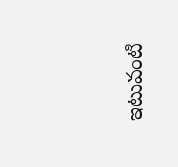ఇటువంటి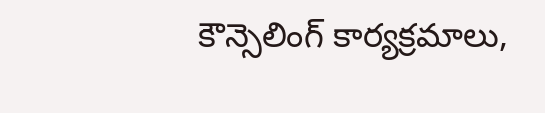కౌన్సెలింగ్ కార్యక్రమాలు,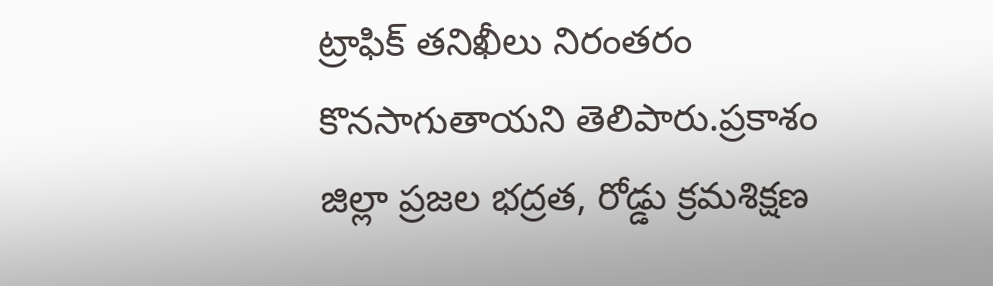ట్రాఫిక్ తనిఖీలు నిరంతరం కొనసాగుతాయని తెలిపారు.ప్రకాశం జిల్లా ప్రజల భద్రత, రోడ్డు క్రమశిక్షణ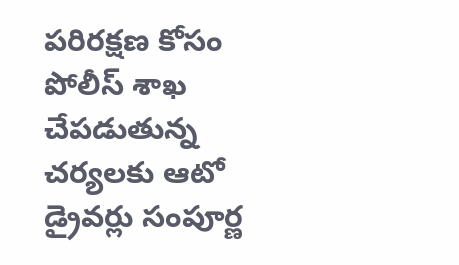పరిరక్షణ కోసం పోలీస్ శాఖ చేపడుతున్న చర్యలకు ఆటో డ్రైవర్లు సంపూర్ణ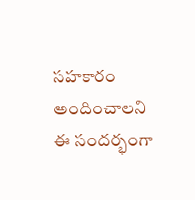సహకారం అందించాలని ఈ సందర్భంగా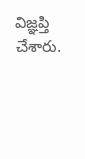విజ్ఞప్తి చేశారు.